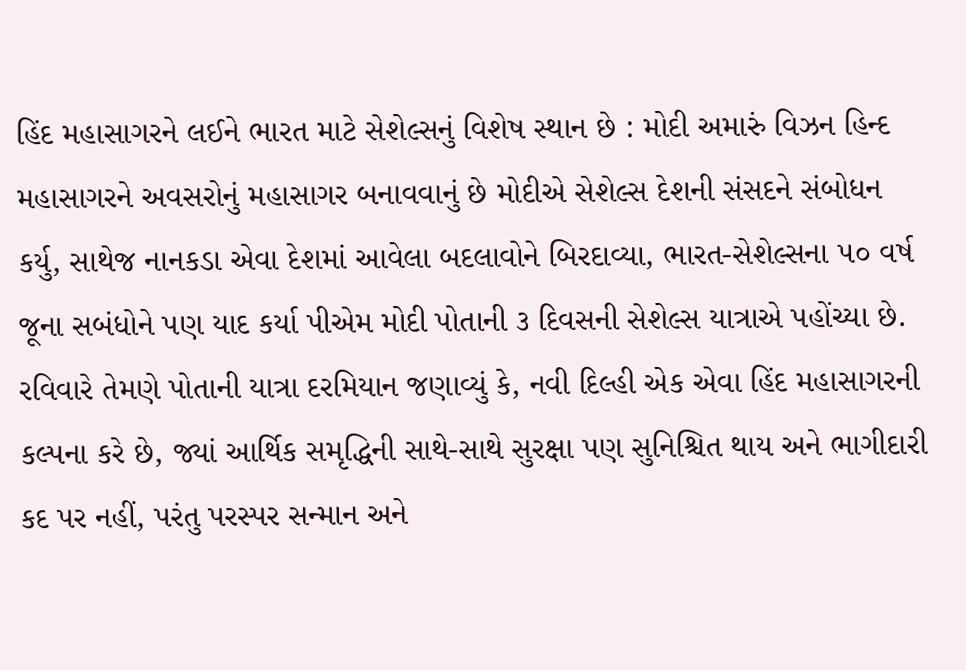હિંદ મહાસાગરને લઈને ભારત માટે સેશેલ્સનું વિશેષ સ્થાન છે : મોદી અમારું વિઝન હિન્દ મહાસાગરને અવસરોનું મહાસાગર બનાવવાનું છે મોદીએ સેશેલ્સ દેશની સંસદને સંબોધન કર્યુ, સાથેજ નાનકડા એવા દેશમાં આવેલા બદલાવોને બિરદાવ્યા, ભારત-સેશેલ્સના ૫૦ વર્ષ જૂના સબંધોને પણ યાદ કર્યા પીએમ મોદી પોતાની ૩ દિવસની સેશેલ્સ યાત્રાએ પહોંચ્યા છે. રવિવારે તેમણે પોતાની યાત્રા દરમિયાન જણાવ્યું કે, નવી દિલ્હી એક એવા હિંદ મહાસાગરની કલ્પના કરે છે, જ્યાં આર્થિક સમૃદ્ધિની સાથે-સાથે સુરક્ષા પણ સુનિશ્ચિત થાય અને ભાગીદારી કદ પર નહીં, પરંતુ પરસ્પર સન્માન અને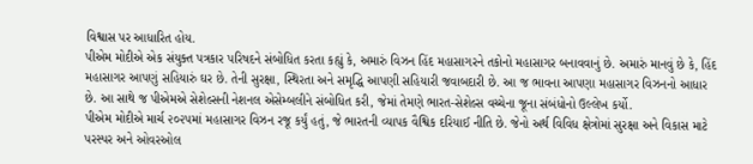વિશ્વાસ પર આધારિત હોય.
પીએમ મોદીએ એક સંયુક્ત પત્રકાર પરિષદને સંબોધિત કરતા કહ્યું કે, અમારું વિઝન હિંદ મહાસાગરને તકોનો મહાસાગર બનાવવાનું છે. અમારું માનવું છે કે, હિંદ મહાસાગર આપણું સહિયારું ઘર છે. તેની સુરક્ષા, સ્થિરતા અને સમૃદ્ધિ આપણી સહિયારી જવાબદારી છે. આ જ ભાવના આપણા મહાસાગર વિઝનનો આધાર છે. આ સાથે જ પીએમએ સેશેલ્સની નેશનલ એસેમ્બલીને સંબોધિત કરી, જેમાં તેમણે ભારત-સેશેલ્સ વચ્ચેના જૂના સંબંધોનો ઉલ્લેખ કર્યો.
પીએમ મોદીએ માર્ચ ૨૦૨૫માં મહાસાગર વિઝન રજૂ કર્યું હતું, જે ભારતની વ્યાપક વૈશ્વિક દરિયાઈ નીતિ છે. જેનો અર્થ વિવિધ ક્ષેત્રોમાં સુરક્ષા અને વિકાસ માટે પરસ્પર અને ઓવરઓલ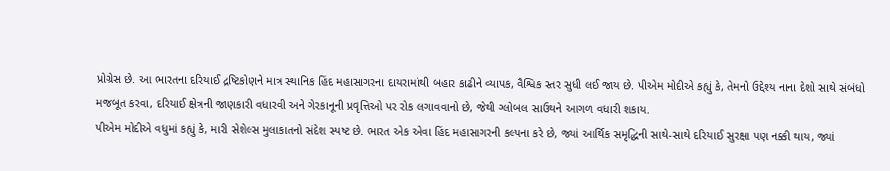પ્રોગ્રેસ છે. આ ભારતના દરિયાઈ દ્રષ્ટિકોણને માત્ર સ્થાનિક હિંદ મહાસાગરના દાયરામાંથી બહાર કાઢીને વ્યાપક, વૈશ્વિક સ્તર સુધી લઈ જાય છે. પીએમ મોદીએ કહ્યું કે, તેમનો ઉદ્દેશ્ય નાના દેશો સાથે સંબંધો મજબૂત કરવા, દરિયાઈ ક્ષેત્રની જાણકારી વધારવી અને ગેરકાનૂની પ્રવૃત્તિઓ પર રોક લગાવવાનો છે, જેથી ગ્લોબલ સાઉથને આગળ વધારી શકાય.
પીએમ મોદીએ વધુમાં કહ્યું કે, મારી સેશેલ્સ મુલાકાતનો સંદેશ સ્પષ્ટ છે. ભારત એક એવા હિંદ મહાસાગરની કલ્પના કરે છે, જ્યાં આર્થિક સમૃદ્ધિની સાથે-સાથે દરિયાઈ સુરક્ષા પણ નક્કી થાય, જ્યાં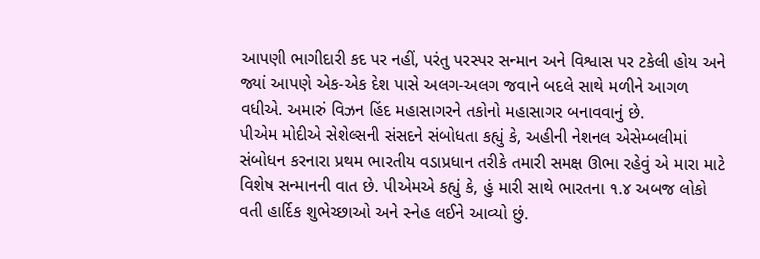આપણી ભાગીદારી કદ પર નહીં, પરંતુ પરસ્પર સન્માન અને વિશ્વાસ પર ટકેલી હોય અને જ્યાં આપણે એક-એક દેશ પાસે અલગ-અલગ જવાને બદલે સાથે મળીને આગળ વધીએ. અમારું વિઝન હિંદ મહાસાગરને તકોનો મહાસાગર બનાવવાનું છે.
પીએમ મોદીએ સેશેલ્સની સંસદને સંબોધતા કહ્યું કે, અહીની નેશનલ એસેમ્બલીમાં સંબોધન કરનારા પ્રથમ ભારતીય વડાપ્રધાન તરીકે તમારી સમક્ષ ઊભા રહેવું એ મારા માટે વિશેષ સન્માનની વાત છે. પીએમએ કહ્યું કે, હું મારી સાથે ભારતના ૧.૪ અબજ લોકો વતી હાર્દિક શુભેચ્છાઓ અને સ્નેહ લઈને આવ્યો છું.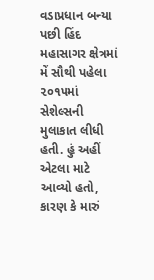વડાપ્રધાન બન્યા પછી હિંદ મહાસાગર ક્ષેત્રમાં મેં સૌથી પહેલા ૨૦૧૫માં સેશેલ્સની મુલાકાત લીધી હતી. હું અહીં એટલા માટે આવ્યો હતો, કારણ કે મારું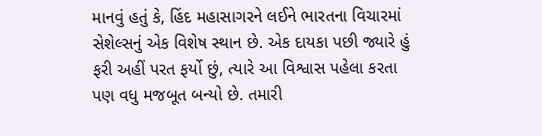માનવું હતું કે, હિંદ મહાસાગરને લઈને ભારતના વિચારમાં સેશેલ્સનું એક વિશેષ સ્થાન છે. એક દાયકા પછી જ્યારે હું ફરી અહીં પરત ફર્યો છું, ત્યારે આ વિશ્વાસ પહેલા કરતા પણ વધુ મજબૂત બન્યો છે. તમારી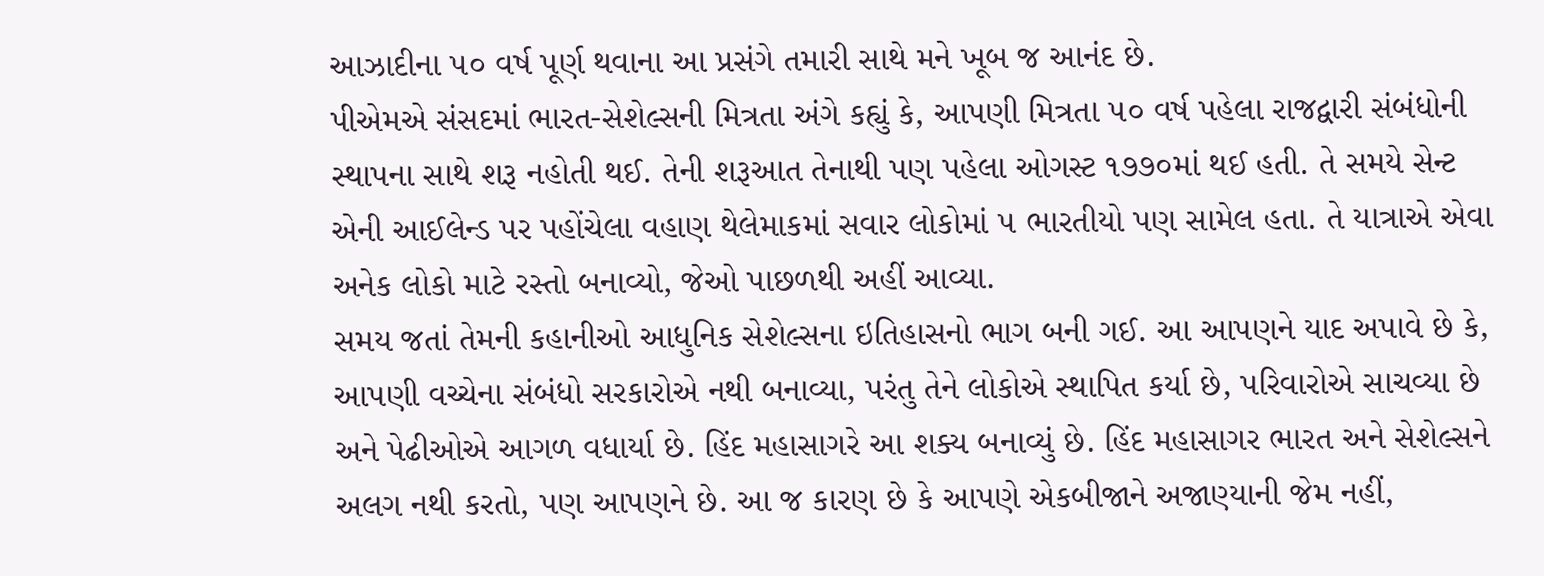આઝાદીના ૫૦ વર્ષ પૂર્ણ થવાના આ પ્રસંગે તમારી સાથે મને ખૂબ જ આનંદ છે.
પીએમએ સંસદમાં ભારત-સેશેલ્સની મિત્રતા અંગે કહ્યું કે, આપણી મિત્રતા ૫૦ વર્ષ પહેલા રાજદ્વારી સંબંધોની સ્થાપના સાથે શરૂ નહોતી થઈ. તેની શરૂઆત તેનાથી પણ પહેલા ઓગસ્ટ ૧૭૭૦માં થઈ હતી. તે સમયે સેન્ટ એની આઈલેન્ડ પર પહોંચેલા વહાણ થેલેમાકમાં સવાર લોકોમાં ૫ ભારતીયો પણ સામેલ હતા. તે યાત્રાએ એવા અનેક લોકો માટે રસ્તો બનાવ્યો, જેઓ પાછળથી અહીં આવ્યા.
સમય જતાં તેમની કહાનીઓ આધુનિક સેશેલ્સના ઇતિહાસનો ભાગ બની ગઈ. આ આપણને યાદ અપાવે છે કે, આપણી વચ્ચેના સંબંધો સરકારોએ નથી બનાવ્યા, પરંતુ તેને લોકોએ સ્થાપિત કર્યા છે, પરિવારોએ સાચવ્યા છે અને પેઢીઓએ આગળ વધાર્યા છે. હિંદ મહાસાગરે આ શક્ય બનાવ્યું છે. હિંદ મહાસાગર ભારત અને સેશેલ્સને અલગ નથી કરતો, પણ આપણને છે. આ જ કારણ છે કે આપણે એકબીજાને અજાણ્યાની જેમ નહીં,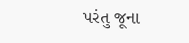પરંતુ જૂના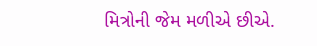મિત્રોની જેમ મળીએ છીએ.